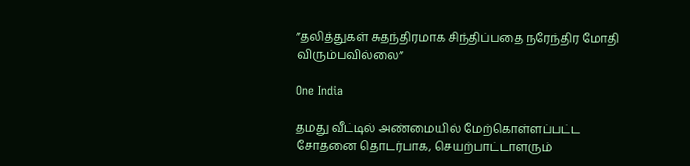”தலித்துகள் சுதந்திரமாக சிந்திப்பதை நரேந்திர மோதி விரும்பவில்லை”

One India

தமது வீட்டில் அண்மையில் மேற்கொள்ளப்பட்ட சோதனை தொடர்பாக, செயற்பாட்டாளரும்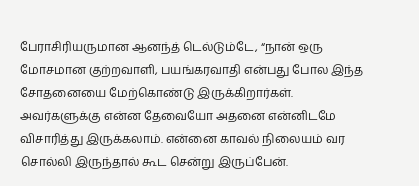பேராசிரியருமான ஆனந்த் டெல்டும்டே, “நான் ஒரு மோசமான குற்றவாளி, பயங்கரவாதி என்பது போல இந்த சோதனையை மேற்கொண்டு இருக்கிறார்கள். அவர்களுக்கு என்ன தேவையோ அதனை என்னிடமே விசாரித்து இருக்கலாம். என்னை காவல் நிலையம் வர சொல்லி இருந்தால் கூட சென்று இருப்பேன்.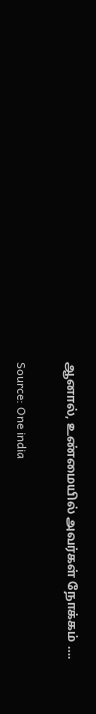ஆனால், உண்மையில் அவர்கள் நோக்கம் ….

Source: One india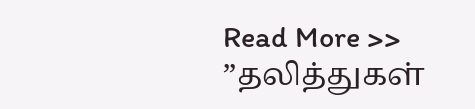Read More >> ”தலித்துகள்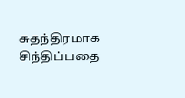சுதந்திரமாக சிந்திப்பதை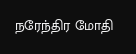நரேந்திர மோதி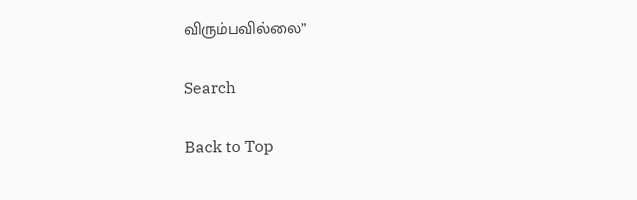விரும்பவில்லை”

Search

Back to Top